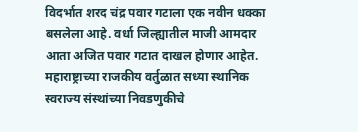विदर्भात शरद चंद्र पवार गटाला एक नवीन धक्का बसलेला आहे. वर्धा जिल्ह्यातील माजी आमदार आता अजित पवार गटात दाखल होणार आहेत.
महाराष्ट्राच्या राजकीय वर्तुळात सध्या स्थानिक स्वराज्य संस्थांच्या निवडणुकीचे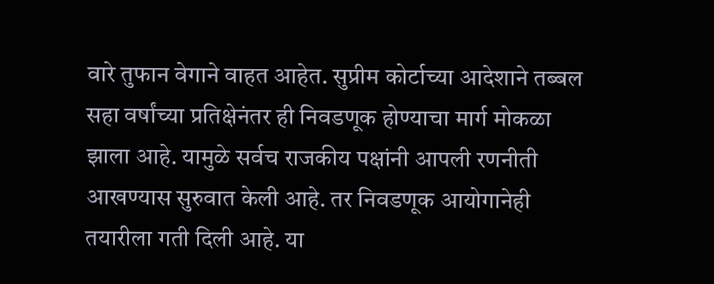वारे तुफान वेगाने वाहत आहेत. सुप्रीम कोर्टाच्या आदेशाने तब्बल सहा वर्षांच्या प्रतिक्षेनंतर ही निवडणूक होण्याचा मार्ग मोकळा झाला आहे. यामुळे सर्वच राजकीय पक्षांनी आपली रणनीती आखण्यास सुरुवात केली आहे. तर निवडणूक आयोगानेही तयारीला गती दिली आहे. या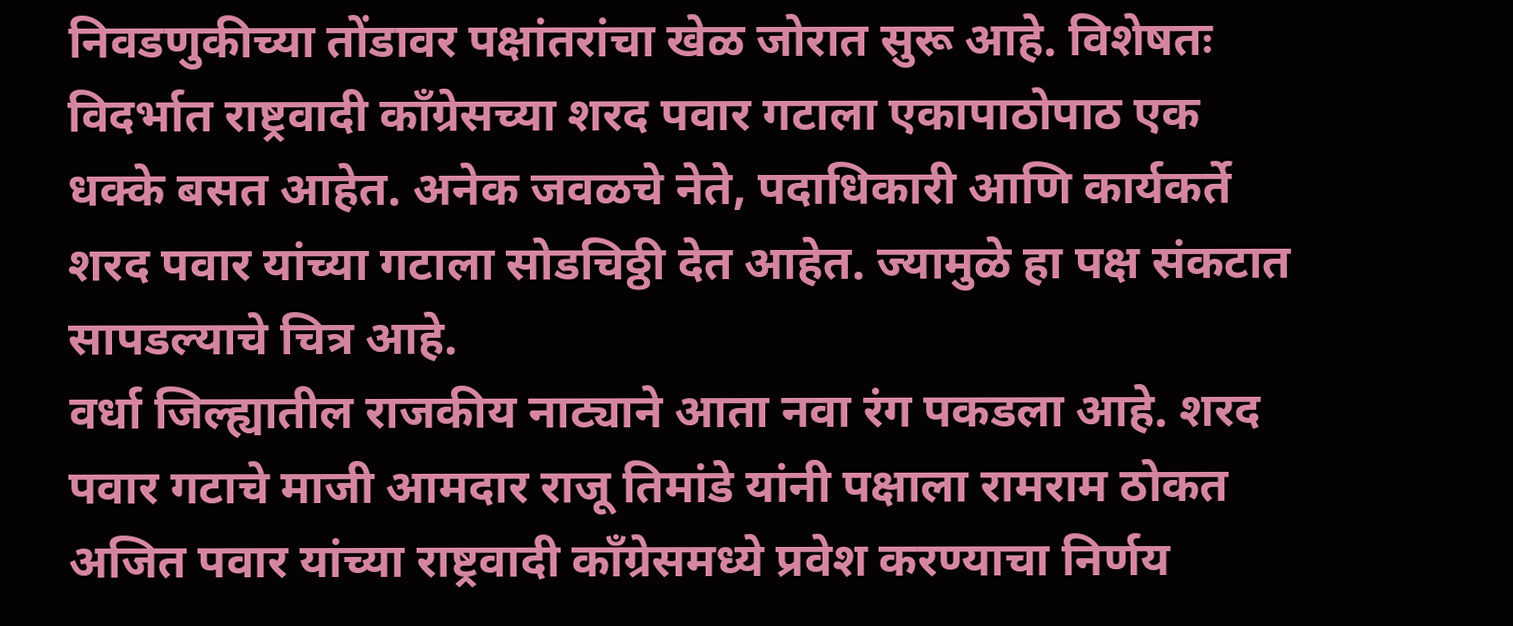निवडणुकीच्या तोंडावर पक्षांतरांचा खेळ जोरात सुरू आहे. विशेषतः विदर्भात राष्ट्रवादी काँग्रेसच्या शरद पवार गटाला एकापाठोपाठ एक धक्के बसत आहेत. अनेक जवळचे नेते, पदाधिकारी आणि कार्यकर्ते शरद पवार यांच्या गटाला सोडचिठ्ठी देत आहेत. ज्यामुळे हा पक्ष संकटात सापडल्याचे चित्र आहे.
वर्धा जिल्ह्यातील राजकीय नाट्याने आता नवा रंग पकडला आहे. शरद पवार गटाचे माजी आमदार राजू तिमांडे यांनी पक्षाला रामराम ठोकत अजित पवार यांच्या राष्ट्रवादी काँग्रेसमध्ये प्रवेश करण्याचा निर्णय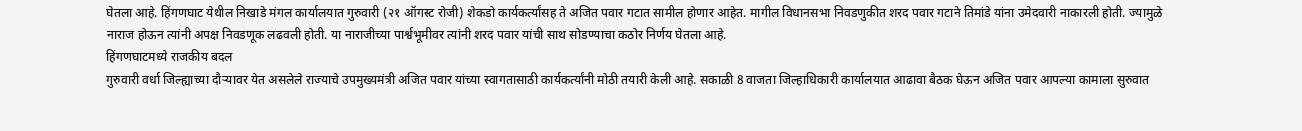घेतला आहे. हिंगणघाट येथील निखाडे मंगल कार्यालयात गुरुवारी (२१ ऑगस्ट रोजी) शेकडो कार्यकर्त्यांसह ते अजित पवार गटात सामील होणार आहेत. मागील विधानसभा निवडणुकीत शरद पवार गटाने तिमांडे यांना उमेदवारी नाकारली होती. ज्यामुळे नाराज होऊन त्यांनी अपक्ष निवडणूक लढवली होती. या नाराजीच्या पार्श्वभूमीवर त्यांनी शरद पवार यांची साथ सोडण्याचा कठोर निर्णय घेतला आहे.
हिंगणघाटमध्ये राजकीय बदल
गुरुवारी वर्धा जिल्ह्याच्या दौऱ्यावर येत असलेले राज्याचे उपमुख्यमंत्री अजित पवार यांच्या स्वागतासाठी कार्यकर्त्यांनी मोठी तयारी केली आहे. सकाळी 8 वाजता जिल्हाधिकारी कार्यालयात आढावा बैठक घेऊन अजित पवार आपल्या कामाला सुरुवात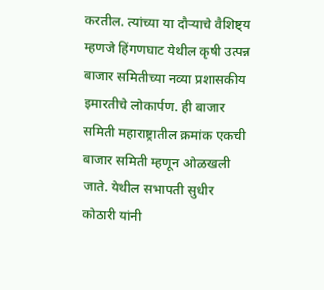करतील. त्यांच्या या दौऱ्याचे वैशिष्ट्य म्हणजे हिंगणघाट येथील कृषी उत्पन्न बाजार समितीच्या नव्या प्रशासकीय इमारतीचे लोकार्पण. ही बाजार समिती महाराष्ट्रातील क्रमांक एकची बाजार समिती म्हणून ओळखली जाते. येथील सभापती सुधीर कोठारी यांनी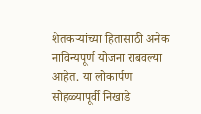शेतकऱ्यांच्या हितासाठी अनेक नाविन्यपूर्ण योजना राबवल्या आहेत. या लोकार्पण सोहळ्यापूर्वी निखाडे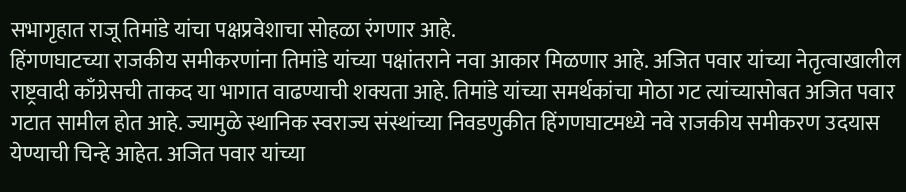सभागृहात राजू तिमांडे यांचा पक्षप्रवेशाचा सोहळा रंगणार आहे.
हिंगणघाटच्या राजकीय समीकरणांना तिमांडे यांच्या पक्षांतराने नवा आकार मिळणार आहे. अजित पवार यांच्या नेतृत्वाखालील राष्ट्रवादी काँग्रेसची ताकद या भागात वाढण्याची शक्यता आहे. तिमांडे यांच्या समर्थकांचा मोठा गट त्यांच्यासोबत अजित पवार गटात सामील होत आहे. ज्यामुळे स्थानिक स्वराज्य संस्थांच्या निवडणुकीत हिंगणघाटमध्ये नवे राजकीय समीकरण उदयास येण्याची चिन्हे आहेत. अजित पवार यांच्या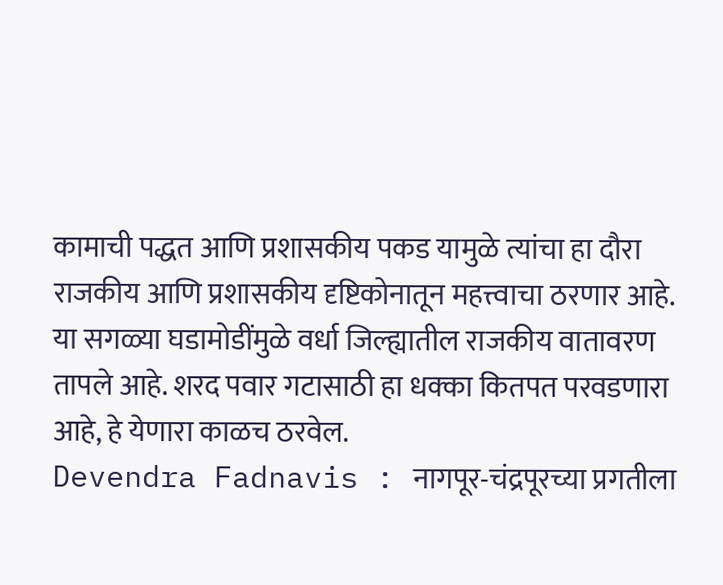कामाची पद्धत आणि प्रशासकीय पकड यामुळे त्यांचा हा दौरा राजकीय आणि प्रशासकीय दृष्टिकोनातून महत्त्वाचा ठरणार आहे. या सगळ्या घडामोडींमुळे वर्धा जिल्ह्यातील राजकीय वातावरण तापले आहे. शरद पवार गटासाठी हा धक्का कितपत परवडणारा आहे, हे येणारा काळच ठरवेल.
Devendra Fadnavis : नागपूर-चंद्रपूरच्या प्रगतीला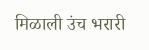मिळाली उंच भरारी